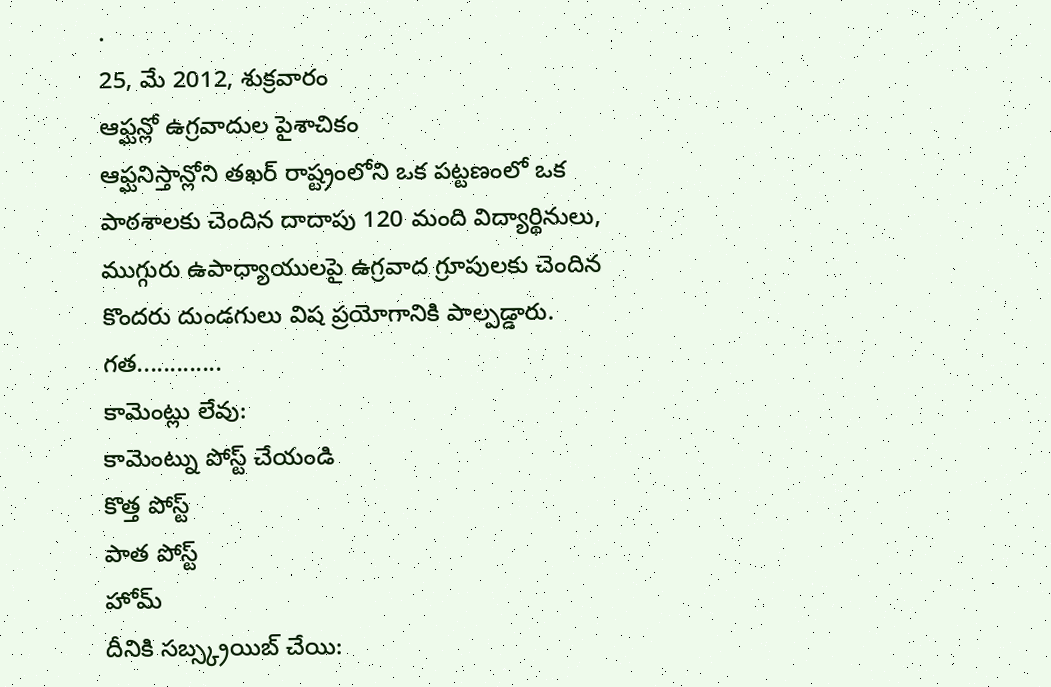.
25, మే 2012, శుక్రవారం
ఆఫ్ఘన్లో ఉగ్రవాదుల పైశాచికం
ఆఫ్ఘనిస్తాన్లోని తఖర్ రాష్ట్రంలోని ఒక పట్టణంలో ఒక పాఠశాలకు చెందిన దాదాపు 120 మంది విద్యార్థినులు, ముగ్గురు ఉపాధ్యాయులపై ఉగ్రవాద గ్రూపులకు చెందిన కొందరు దుండగులు విష ప్రయోగానికి పాల్పడ్డారు. గత.............
కామెంట్లు లేవు:
కామెంట్ను పోస్ట్ చేయండి
కొత్త పోస్ట్
పాత పోస్ట్
హోమ్
దీనికి సబ్స్క్రయిబ్ చేయి: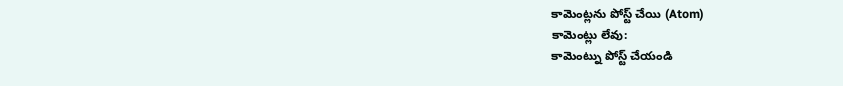కామెంట్లను పోస్ట్ చేయి (Atom)
కామెంట్లు లేవు:
కామెంట్ను పోస్ట్ చేయండి